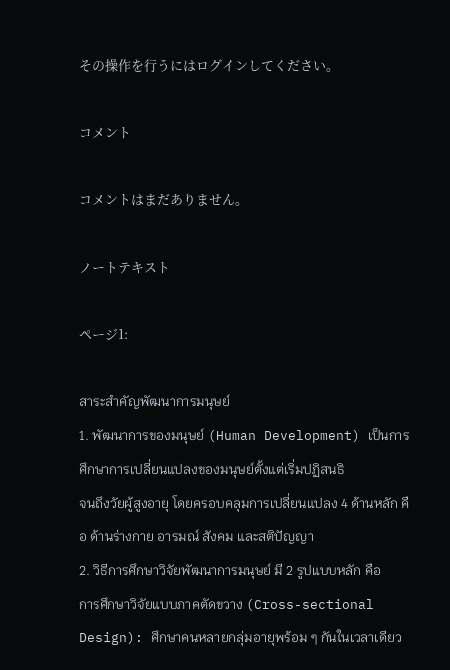その操作を行うにはログインしてください。

コメント

コメントはまだありません。

ノートテキスト

ページ1:

สาระสำคัญพัฒนาการมนุษย์
1. พัฒนาการของมนุษย์ (Human Development) เป็นการศึกษาการเปลี่ยนแปลงของมนุษย์ตั้งแต่เริ่มปฏิสนธิ
จนถึงวัยผู้สูงอายุ โดยครอบคลุมการเปลี่ยนแปลง 4 ด้านหลัก คือ ด้านร่างกาย อารมณ์ สังคม และสติปัญญา
2. วิธีการศึกษาวิจัยพัฒนาการมนุษย์ มี 2 รูปแบบหลัก คือ
การศึกษาวิจัยแบบภาคตัดขวาง (Cross-sectional Design): ศึกษาคนหลายกลุ่มอายุพร้อม ๆ กันในเวลาเดียว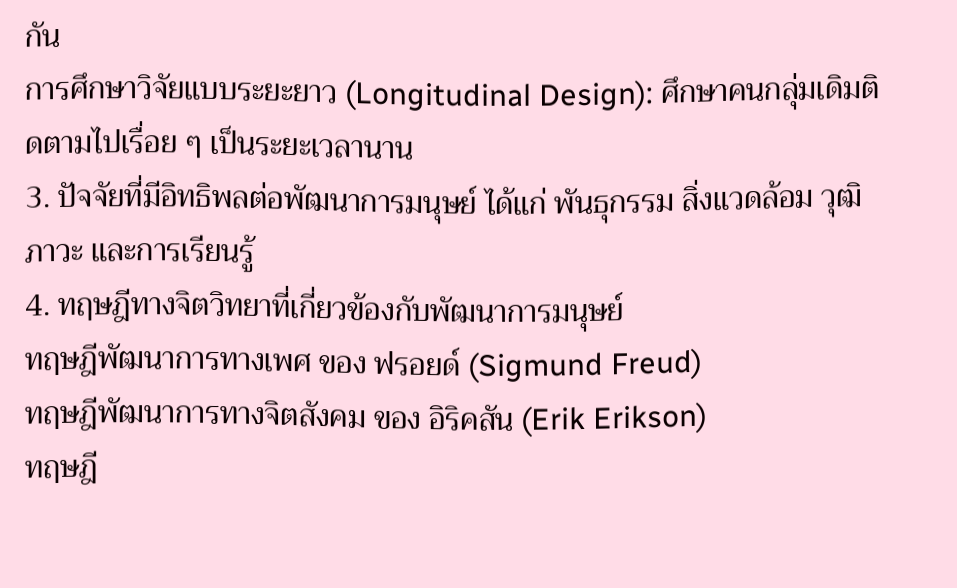กัน
การศึกษาวิจัยแบบระยะยาว (Longitudinal Design): ศึกษาคนกลุ่มเดิมติดตามไปเรื่อย ๆ เป็นระยะเวลานาน
3. ปัจจัยที่มีอิทธิพลต่อพัฒนาการมนุษย์ ได้แก่ พันธุกรรม สิ่งแวดล้อม วุฒิภาวะ และการเรียนรู้
4. ทฤษฎีทางจิตวิทยาที่เกี่ยวข้องกับพัฒนาการมนุษย์
ทฤษฎีพัฒนาการทางเพศ ของ ฟรอยด์ (Sigmund Freud)
ทฤษฎีพัฒนาการทางจิตสังคม ของ อิริคสัน (Erik Erikson)
ทฤษฎี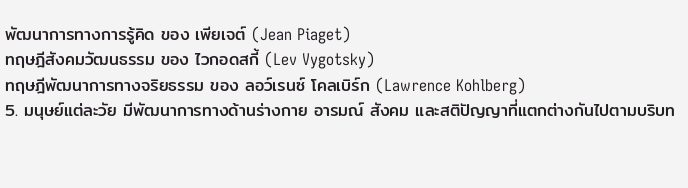พัฒนาการทางการรู้คิด ของ เพียเจต์ (Jean Piaget)
ทฤษฎีสังคมวัฒนธรรม ของ ไวกอดสกี้ (Lev Vygotsky)
ทฤษฎีพัฒนาการทางจริยธรรม ของ ลอว์เรนซ์ โคลเบิร์ก (Lawrence Kohlberg)
5. มนุษย์แต่ละวัย มีพัฒนาการทางด้านร่างกาย อารมณ์ สังคม และสติปัญญาที่แตกต่างกันไปตามบริบท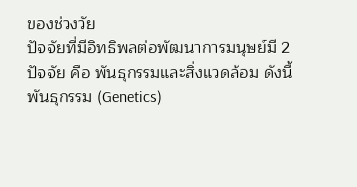ของช่วงวัย
ปัจจัยที่มีอิทธิพลต่อพัฒนาการมนุษย์มี 2
ปัจจัย คือ พันธุกรรมและสิ่งแวดล้อม ดังนี้
พันธุกรรม (Genetics)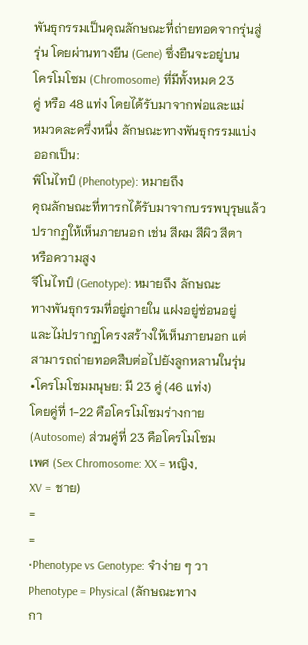พันธุกรรมเป็นคุณลักษณะที่ถ่ายทอดจากรุ่นสู่
รุ่น โดยผ่านทางยีน (Gene) ซึ่งยืนจะอยู่บน
โครโมโซม (Chromosome) ที่มีทั้งหมด 23
คู่ หรือ 48 แท่ง โดยได้รับมาจากพ่อและแม่
หมวดละครึ่งหนึ่ง ลักษณะทางพันธุกรรมแบ่ง
ออกเป็น:
พิโนไทป์ (Phenotype): หมายถึง
คุณลักษณะที่ทารกได้รับมาจากบรรพบุรุษแล้ว
ปรากฏให้เห็นภายนอก เช่น สีผม สีผิว สีตา
หรือความสูง
จีโนไทป์ (Genotype): หมายถึง ลักษณะ
ทางพันธุกรรมที่อยู่ภายใน แฝงอยู่ซ่อนอยู่
และไม่ปรากฏโครงสร้างให้เห็นภายนอก แต่
สามารถถ่ายทอดสืบต่อไปยังลูกหลานในรุ่น
•โครโมโซมมนุษย: มี 23 คู่ (46 แท่ง)
โดยคู่ที่ 1-22 คือโครโมโซมร่างกาย
(Autosome) ส่วนคู่ที่ 23 คือโครโมโซม
เพศ (Sex Chromosome: XX = หญิง,
XV = ชาย)
=
=
•Phenotype vs Genotype: จําง่าย ๆ วา
Phenotype = Physical (ลักษณะทาง
กา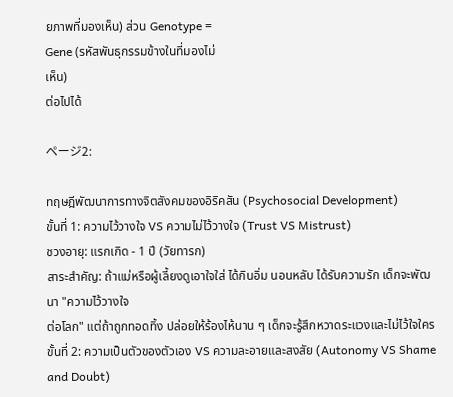ยภาพที่มองเห็น) ส่วน Genotype =
Gene (รหัสพันธุกรรมข้างในที่มองไม่
เห็น)
ต่อไปได้

ページ2:

ทฤษฎีพัฒนาการทางจิตสังคมของอิริคสัน (Psychosocial Development)
ขั้นที่ 1: ความไว้วางใจ VS ความไม่ไว้วางใจ (Trust VS Mistrust)
ชวงอายุ: แรกเกิด - 1 ปี (วัยทารก)
สาระสำคัญ: ถ้าแม่หรือผู้เลี้ยงดูเอาใจใส่ ได้กินอิ่ม นอนหลับ ได้รับความรัก เด็กจะพัฒนา "ความไว้วางใจ
ต่อโลก" แต่ถ้าถูกทอดทิ้ง ปล่อยให้ร้องไห้นาน ๆ เด็กจะรู้สึกหวาดระแวงและไม่ไว้ใจใคร
ขั้นที่ 2: ความเป็นตัวของตัวเอง VS ความละอายและสงสัย (Autonomy VS Shame and Doubt)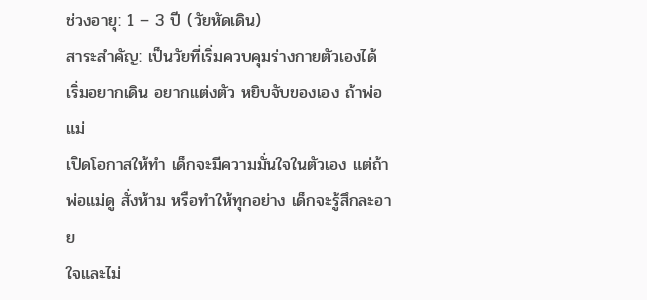ช่วงอายุ: 1 – 3 ปี (วัยหัดเดิน)
สาระสำคัญ: เป็นวัยที่เริ่มควบคุมร่างกายตัวเองได้ เริ่มอยากเดิน อยากแต่งตัว หยิบจับของเอง ถ้าพ่อแม่
เปิดโอกาสให้ทำ เด็กจะมีความมั่นใจในตัวเอง แต่ถ้าพ่อแม่ดู สั่งห้าม หรือทำให้ทุกอย่าง เด็กจะรู้สึกละอาย
ใจและไม่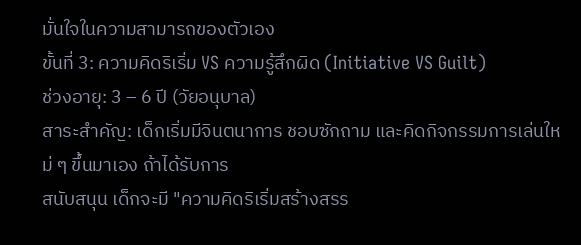มั่นใจในความสามารถของตัวเอง
ขั้นที่ 3: ความคิดริเริ่ม VS ความรู้สึกผิด (Initiative VS Guilt)
ช่วงอายุ: 3 – 6 ปี (วัยอนุบาล)
สาระสำคัญ: เด็กเริ่มมีจินตนาการ ชอบซักถาม และคิดกิจกรรมการเล่นใหม่ ๆ ขึ้นมาเอง ถ้าได้รับการ
สนับสนุน เด็กจะมี "ความคิดริเริ่มสร้างสรร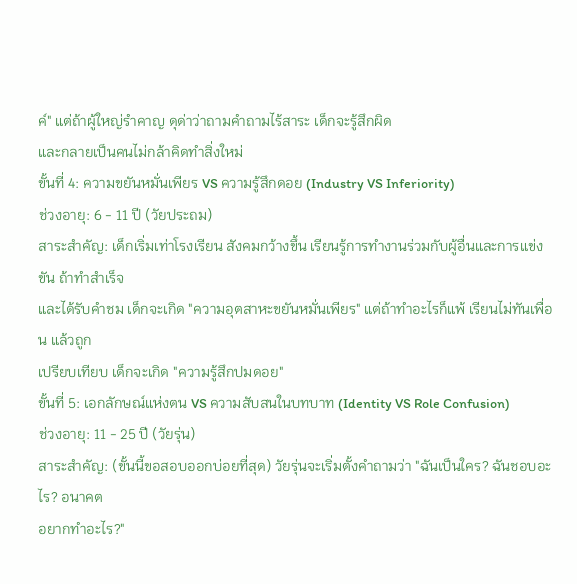ค์" แต่ถ้าผู้ใหญ่รำคาญ ดุด่าว่าถามคำถามไร้สาระ เด็กจะรู้สึกผิด
และกลายเป็นคนไม่กล้าคิดทำสิ่งใหม่
ขั้นที่ 4: ความขยันหมั่นเพียร VS ความรู้สึกดอย (Industry VS Inferiority)
ช่วงอายุ: 6 - 11 ปี (วัยประถม)
สาระสําคัญ: เด็กเริ่มเท่าโรงเรียน สังคมกว้างขึ้น เรียนรู้การทํางานร่วมกับผู้อื่นและการแข่งขัน ถ้าทําสําเร็จ
และได้รับคำชม เด็กจะเกิด "ความอุตสาหะขยันหมั่นเพียร" แต่ถ้าทำอะไรก็แพ้ เรียนไม่ทันเพื่อน แล้วถูก
เปรียบเทียบ เด็กจะเกิด "ความรู้สึกปมดอย"
ขั้นที่ 5: เอกลักษณ์แห่งตน VS ความสับสนในบทบาท (Identity VS Role Confusion)
ช่วงอายุ: 11 - 25 ปี (วัยรุ่น)
สาระสำคัญ: (ขั้นนี้ขอสอบออกบ่อยที่สุด) วัยรุ่นจะเริ่มตั้งคำถามว่า "ฉันเป็นใคร? ฉันชอบอะไร? อนาคต
อยากทำอะไร?"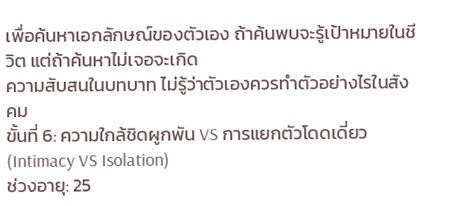เพื่อค้นหาเอกลักษณ์ของตัวเอง ถ้าค้นพบจะรู้เป้าหมายในชีวิต แต่ถ้าค้นหาไม่เจอจะเกิด
ความสับสนในบทบาท ไม่รู้ว่าตัวเองควรทำตัวอย่างไรในสังคม
ขั้นที่ 6: ความใกล้ชิดผูกพัน VS การแยกตัวโดดเดี่ยว (Intimacy VS Isolation)
ช่วงอายุ: 25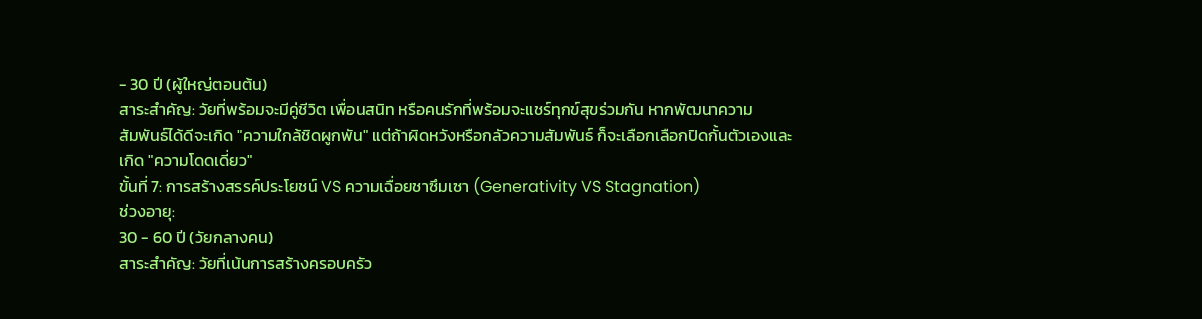- 30 ปี (ผู้ใหญ่ตอนต้น)
สาระสำคัญ: วัยที่พร้อมจะมีคู่ชีวิต เพื่อนสนิท หรือคนรักที่พร้อมจะแชร์ทุกข์สุขร่วมกัน หากพัฒนาความ
สัมพันธ์ได้ดีจะเกิด "ความใกล้ชิดผูกพัน" แต่ถ้าผิดหวังหรือกลัวความสัมพันธ์ ก็จะเลือกเลือกปิดกั้นตัวเองและ
เกิด "ความโดดเดี่ยว"
ขั้นที่ 7: การสร้างสรรค์ประโยชน์ VS ความเฉื่อยชาซึมเซา (Generativity VS Stagnation)
ช่วงอายุ:
30 - 60 ปี (วัยกลางคน)
สาระสำคัญ: วัยที่เน้นการสร้างครอบครัว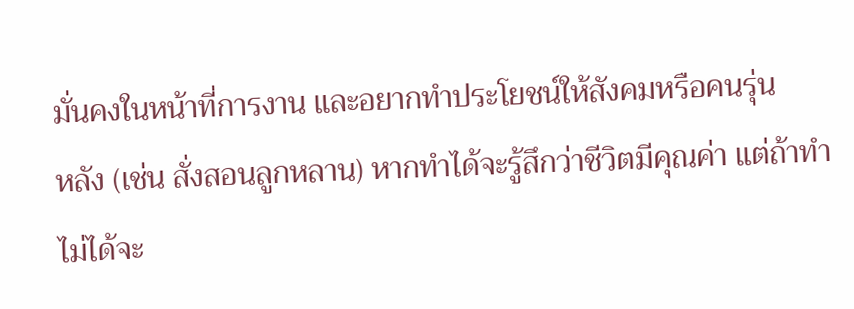มั่นคงในหน้าที่การงาน และอยากทำประโยชน์ให้สังคมหรือคนรุ่น
หลัง (เช่น สั่งสอนลูกหลาน) หากทำได้จะรู้สึกว่าชีวิตมีคุณค่า แต่ถ้าทำไม่ได้จะ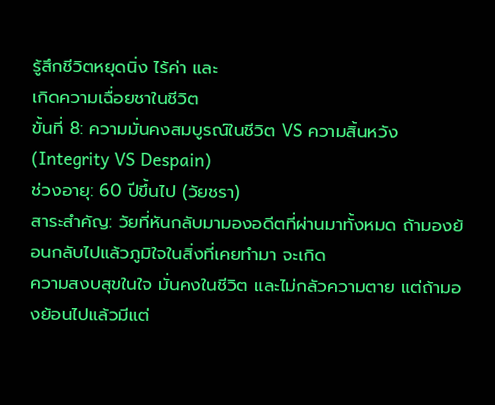รู้สึกชีวิตหยุดนิ่ง ไร้ค่า และ
เกิดความเฉื่อยชาในชีวิต
ขั้นที่ 8: ความมั่นคงสมบูรณ์ในชีวิต VS ความสิ้นหวัง (Integrity VS Despain)
ช่วงอายุ: 60 ปีขึ้นไป (วัยชรา)
สาระสำคัญ: วัยที่หันกลับมามองอดีตที่ผ่านมาทั้งหมด ถ้ามองย้อนกลับไปแล้วภูมิใจในสิ่งที่เคยทำมา จะเกิด
ความสงบสุขในใจ มั่นคงในชีวิต และไม่กลัวความตาย แต่ถ้ามองย้อนไปแล้วมีแต่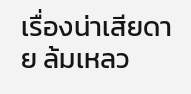เรื่องน่าเสียดาย ล้มเหลว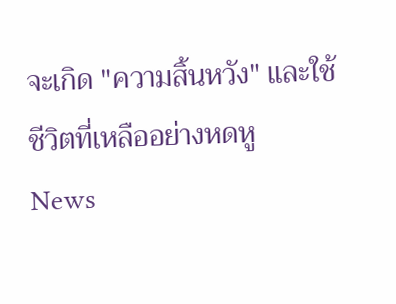จะเกิด "ความสิ้นหวัง" และใช้ชีวิตที่เหลืออย่างหดหู
News